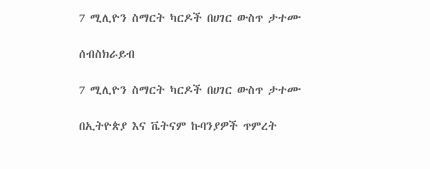7 ሚሊዮን ስማርት ካርዶች በሀገር ውስጥ ታተሙ

ሰብስክራይብ

7 ሚሊዮን ስማርት ካርዶች በሀገር ውስጥ ታተሙ

በኢትዮጵያ እና ቬትናም ኩባንያዎች ጥምረት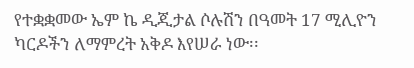የተቋቋመው ኤም ኬ ዲጂታል ሶሉሽን በዓመት 17 ሚሊዮን ካርዶችን ለማምረት አቅዶ እየሠራ ነው፡፡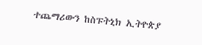ተጨማሪውን ከስፑትኒክ ኢትዮጵያ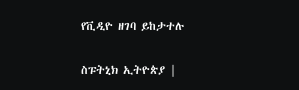የቪዲዮ ዘገባ ይከታተሉ

ስፑትኒክ ኢትዮጵያ |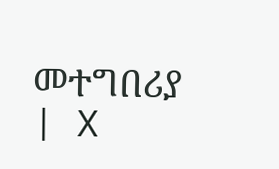መተግበሪያ | X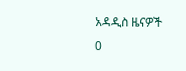አዳዲስ ዜናዎች
0